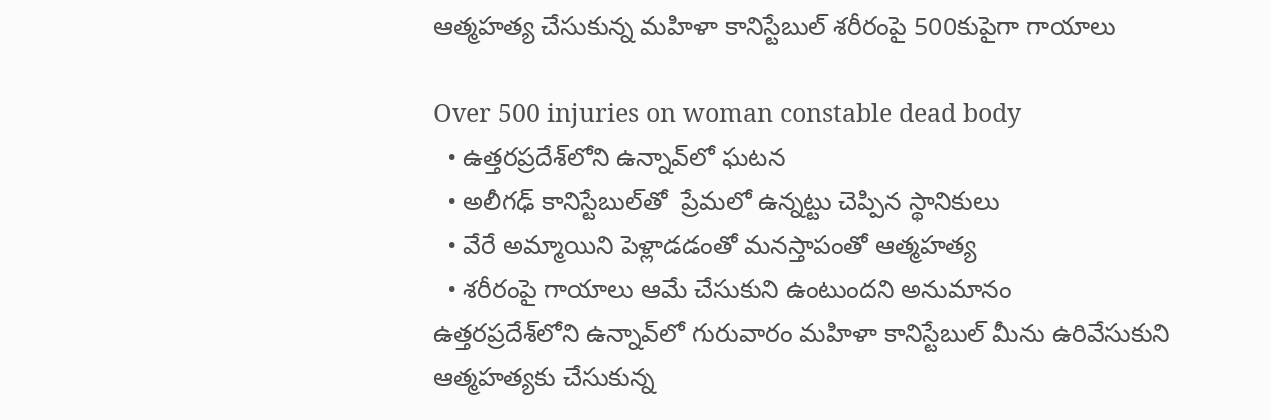ఆత్మహత్య చేసుకున్న మహిళా కానిస్టేబుల్ శరీరంపై 500కుపైగా గాయాలు

Over 500 injuries on woman constable dead body
  • ఉత్తరప్రదేశ్‌లోని ఉన్నావ్‌లో ఘటన
  • అలీగఢ్ కానిస్టేబుల్‌తో  ప్రేమలో ఉన్నట్టు చెప్పిన స్థానికులు
  • వేరే అమ్మాయిని పెళ్లాడడంతో మనస్తాపంతో ఆత్మహత్య
  • శరీరంపై గాయాలు ఆమే చేసుకుని ఉంటుందని అనుమానం
ఉత్తరప్రదేశ్‌లోని ఉన్నావ్‌లో గురువారం మహిళా కానిస్టేబుల్ మీను ఉరివేసుకుని ఆత్మహత్యకు చేసుకున్న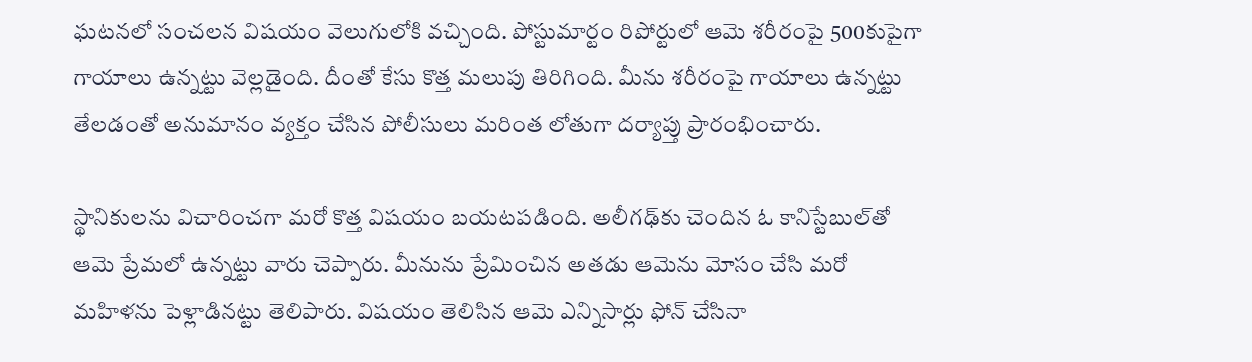ఘటనలో సంచలన విషయం వెలుగులోకి వచ్చింది. పోస్టుమార్టం రిపోర్టులో ఆమె శరీరంపై 500కుపైగా గాయాలు ఉన్నట్టు వెల్లడైంది. దీంతో కేసు కొత్త మలుపు తిరిగింది. మీను శరీరంపై గాయాలు ఉన్నట్టు తేలడంతో అనుమానం వ్యక్తం చేసిన పోలీసులు మరింత లోతుగా దర్యాప్తు ప్రారంభించారు.

స్థానికులను విచారించగా మరో కొత్త విషయం బయటపడింది. అలీగఢ్‌కు చెందిన ఓ కానిస్టేబుల్‌తో ఆమె ప్రేమలో ఉన్నట్టు వారు చెప్పారు. మీనును ప్రేమించిన అతడు ఆమెను మోసం చేసి మరో మహిళను పెళ్లాడినట్టు తెలిపారు. విషయం తెలిసిన ఆమె ఎన్నిసార్లు ఫోన్ చేసినా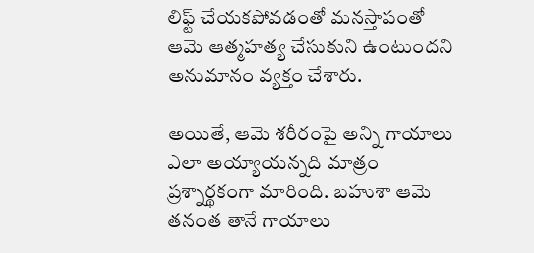లిఫ్ట్ చేయకపోవడంతో మనస్తాపంతో ఆమె ఆత్మహత్య చేసుకుని ఉంటుందని అనుమానం వ్యక్తం చేశారు.

అయితే, ఆమె శరీరంపై అన్ని గాయాలు ఎలా అయ్యాయన్నది మాత్రం ప్రశ్నార్థకంగా మారింది. బహుశా ఆమె తనంత తానే గాయాలు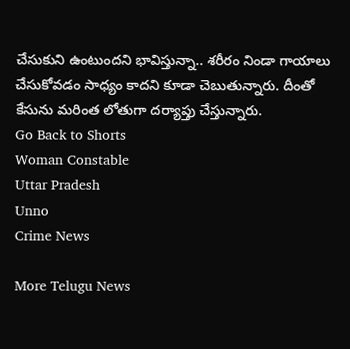చేసుకుని ఉంటుందని భావిస్తున్నా.. శరీరం నిండా గాయాలు చేసుకోవడం సాధ్యం కాదని కూడా చెబుతున్నారు. దీంతో కేసును మరింత లోతుగా దర్యాప్తు చేస్తున్నారు.
Go Back to Shorts
Woman Constable
Uttar Pradesh
Unno
Crime News

More Telugu News